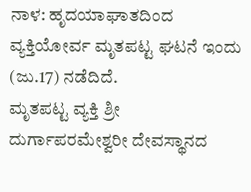ನಾಳ: ಹೃದಯಾಘಾತದಿಂದ ವ್ಯಕ್ತಿಯೋರ್ವ ಮೃತಪಟ್ಟ ಘಟನೆ ಇಂದು (ಜು.17) ನಡೆದಿದೆ.
ಮೃತಪಟ್ಟ ವ್ಯಕ್ತಿ ಶ್ರೀ ದುರ್ಗಾಪರಮೇಶ್ವರೀ ದೇವಸ್ಥಾನದ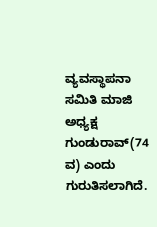ವ್ಯವಸ್ಥಾಪನಾ ಸಮಿತಿ ಮಾಜಿ ಅಧ್ಯಕ್ಷ ಗುಂಡುರಾವ್(74 ವ) ಎಂದು ಗುರುತಿಸಲಾಗಿದೆ.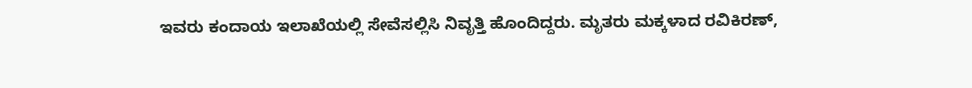ಇವರು ಕಂದಾಯ ಇಲಾಖೆಯಲ್ಲಿ ಸೇವೆಸಲ್ಲಿಸಿ ನಿವೃತ್ತಿ ಹೊಂದಿದ್ದರು. ಮೃತರು ಮಕ್ಕಳಾದ ರವಿಕಿರಣ್,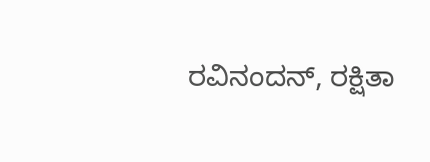ರವಿನಂದನ್, ರಕ್ಷಿತಾ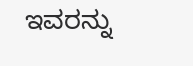ಇವರನ್ನು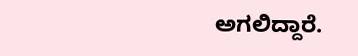ಅಗಲಿದ್ದಾರೆ.